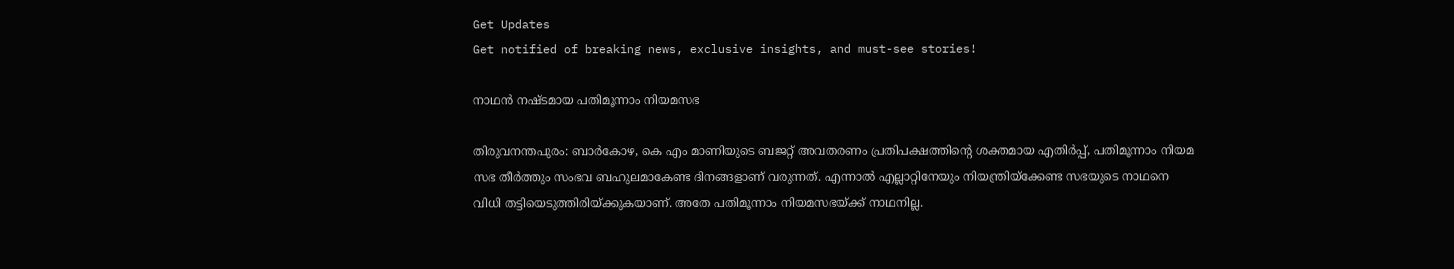Get Updates
Get notified of breaking news, exclusive insights, and must-see stories!

നാഥന്‍ നഷ്ടമായ പതിമൂന്നാം നിയമസഭ

തിരുവനന്തപുരം: ബാര്‍കോഴ, കെ എം മാണിയുടെ ബജറ്റ് അവതരണം പ്രതിപക്ഷത്തിന്റെ ശക്തമായ എതിര്‍പ്പ്, പതിമൂന്നാം നിയമ സഭ തീര്‍ത്തും സംഭവ ബഹുലമാകേണ്ട ദിനങ്ങളാണ് വരുന്നത്. എന്നാല്‍ എല്ലാറ്റിനേയും നിയന്ത്രിയ്‌ക്കേണ്ട സഭയുടെ നാഥനെ വിധി തട്ടിയെടുത്തിരിയ്ക്കുകയാണ്. അതേ പതിമൂന്നാം നിയമസഭയ്ക്ക് നാഥനില്ല.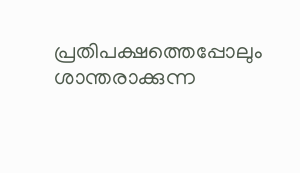പ്രതിപക്ഷത്തെപ്പോലും ശാന്തരാക്കുന്ന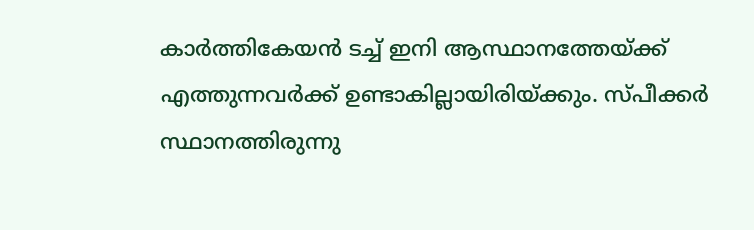കാര്‍ത്തികേയന്‍ ടച്ച് ഇനി ആസ്ഥാനത്തേയ്ക്ക് എത്തുന്നവര്‍ക്ക് ഉണ്ടാകില്ലായിരിയ്ക്കും. സ്പീക്കര്‍ സ്ഥാനത്തിരുന്നു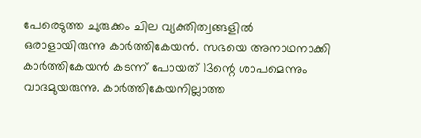പേരെടുത്ത ചുരുക്കം ചില വ്യക്തിത്വങ്ങളില്‍ ഒരാളായിരുന്നു കാര്‍ത്തികേയന്‍. സഭയെ അനാഥനാക്കി കാര്‍ത്തികേയന്‍ കടന്ന് പോയത് 13ന്റെ ശാപമെന്നും വാദമുയരുന്നു. കാര്‍ത്തികേയനില്ലാത്ത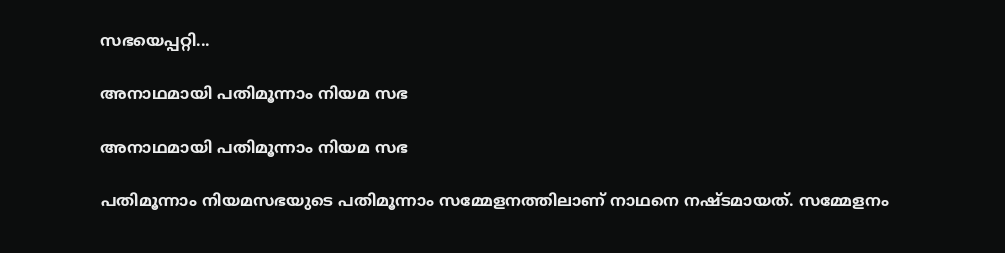സഭയെപ്പറ്റി...

അനാഥമായി പതിമൂന്നാം നിയമ സഭ

അനാഥമായി പതിമൂന്നാം നിയമ സഭ

പതിമൂന്നാം നിയമസഭയുടെ പതിമൂന്നാം സമ്മേളനത്തിലാണ് നാഥനെ നഷ്ടമായത്. സമ്മേളനം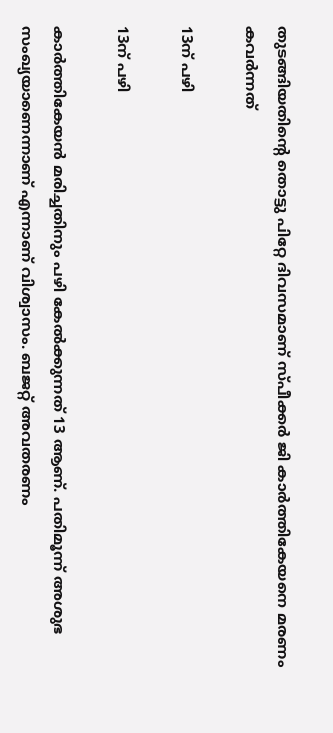തുടങ്ങിയതിന്റെ തൊട്ടു പിറ്റേ ദിവസമാണ് സ്പീക്കര്‍ ജി കാര്‍ത്തികേയനെ മരണം കവര്‍ന്നത്

13ന് പഴി

13ന് പഴി

കാര്‍ത്തികേയന്‍ മരിച്ചതിനും പഴി കേല്‍ക്കുന്നത് 13 ആണ്. പതിമൂന്ന് അശുഭ സംഖ്യയാണെന്നാണ് എന്നാണ് വിശ്വാസം. ബജറ്റ് അവതരണം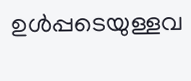ഉള്‍പ്പടെയുള്ളവ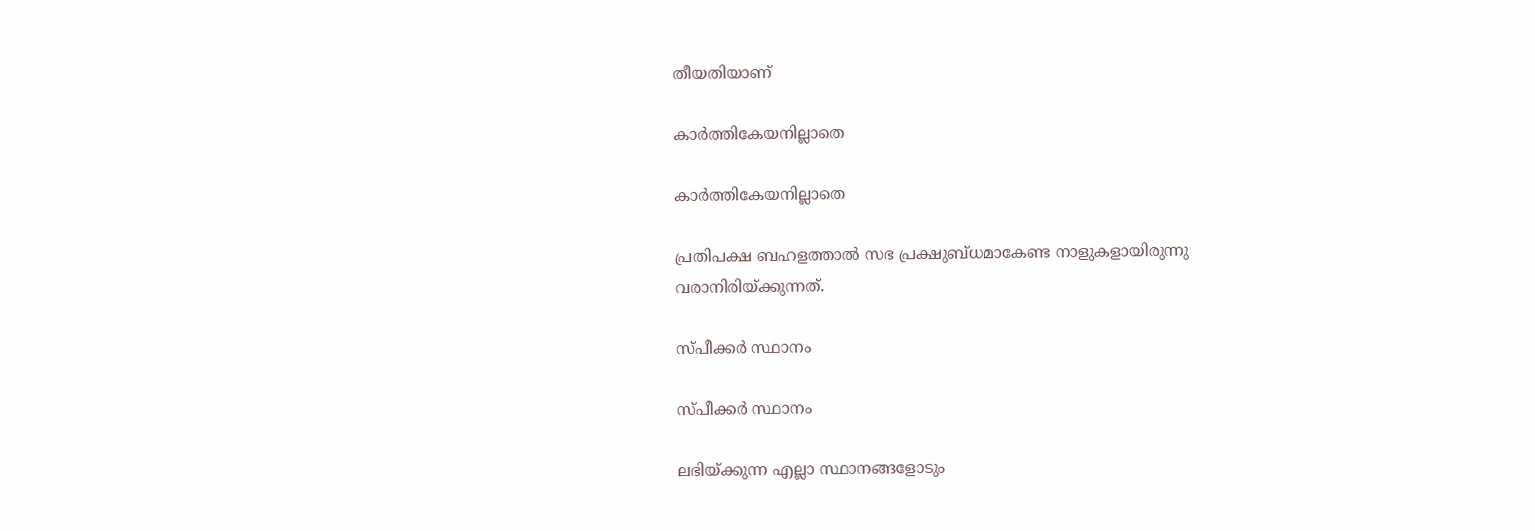തീയതിയാണ്

കാര്‍ത്തികേയനില്ലാതെ

കാര്‍ത്തികേയനില്ലാതെ

പ്രതിപക്ഷ ബഹളത്താല്‍ സഭ പ്രക്ഷുബ്ധമാകേണ്ട നാളുകളായിരുന്നു വരാനിരിയ്ക്കുന്നത്.

സ്പീക്കര്‍ സ്ഥാനം

സ്പീക്കര്‍ സ്ഥാനം

ലഭിയ്ക്കുന്ന എല്ലാ സ്ഥാനങ്ങളോടും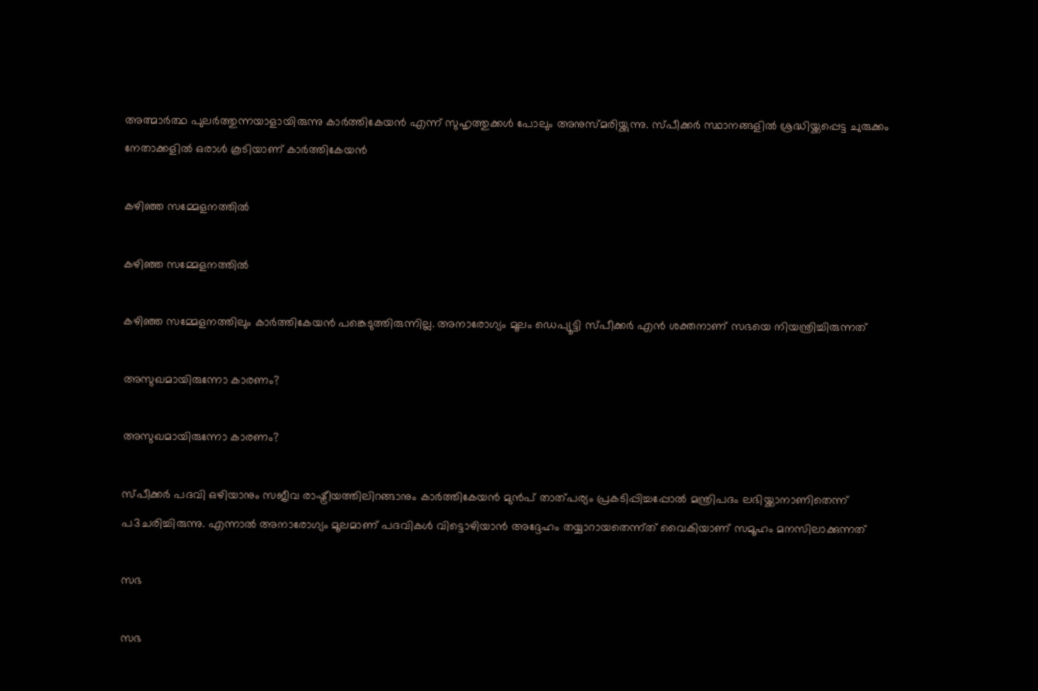അത്മാര്‍ത്ഥ പുലര്‍ത്തുന്നയാളായിരുന്നു കാര്‍ത്തികേയന്‍ എന്ന് സുഹൃത്തുക്കള്‍ പോലും അനുസ്മരിയ്ക്കുന്നു. സ്പീക്കര്‍ സ്ഥാനങ്ങളില്‍ ശ്രദ്ധിയ്ക്കപ്പെട്ട ചുരുക്കം നേതാക്കളില്‍ ഒരാള്‍ കൂടിയാണ് കാര്‍ത്തികേയന്‍

കഴിഞ്ഞ സമ്മേളനത്തില്‍

കഴിഞ്ഞ സമ്മേളനത്തില്‍

കഴിഞ്ഞ സമ്മേളനത്തിലും കാര്‍ത്തികേയന്‍ പങ്കെടുത്തിരുന്നില്ല. അനാരോഗ്യം മൂലം ഡെപ്യൂട്ടി സ്പീക്കര്‍ എന്‍ ശക്തനാണ് സഭയെ നിയന്ത്രിച്ചിരുന്നത്

അസുഖമായിരുന്നോ കാരണം?

അസുഖമായിരുന്നോ കാരണം?

സ്പീക്കര്‍ പദവി ഒഴിയാനും സജീവ രാഷ്ട്രീയത്തിലിറങ്ങാനും കാര്‍ത്തികേയന്‍ മുന്‍പ് താത്പര്യം പ്രകടിപ്പിച്ചപ്പോല്‍ മന്ത്രിപദം ലഭിയ്ക്കാനാണിതെന്ന് പ3ചരിച്ചിരുന്നു. എന്നാല്‍ അനാരോഗ്യം മൂലമാണ് പദവികള്‍ വിട്ടൊഴിയാന്‍ അദ്ദേഹം തയ്യാറായതെന്ന്ത് വൈകിയാണ് സമൂഹം മനസിലാക്കുന്നത്

സഭ

സഭ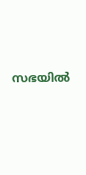സഭയില്‍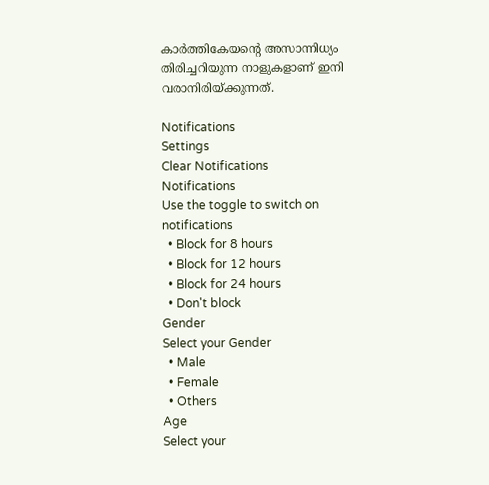കാര്‍ത്തികേയന്റെ അസാന്നിധ്യം തിരിച്ചറിയുന്ന നാളുകളാണ് ഇനി വരാനിരിയ്ക്കുന്നത്.

Notifications
Settings
Clear Notifications
Notifications
Use the toggle to switch on notifications
  • Block for 8 hours
  • Block for 12 hours
  • Block for 24 hours
  • Don't block
Gender
Select your Gender
  • Male
  • Female
  • Others
Age
Select your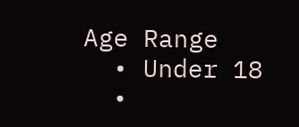Age Range
  • Under 18
  •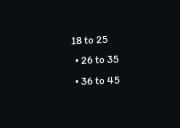18 to 25
  • 26 to 35
  • 36 to 45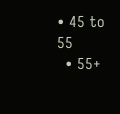• 45 to 55
  • 55+